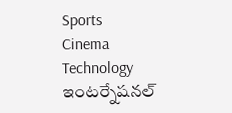Sports
Cinema
Technology
ఇంటర్నేషనల్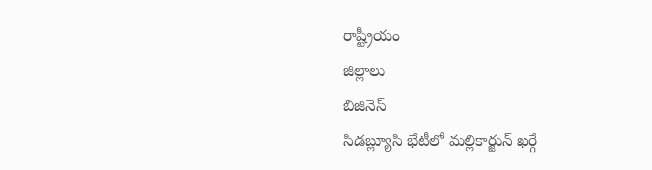రాష్ట్రీయం
జిల్లాలు
బిజినెస్
సిడబ్ల్యూసి భేటీలో మల్లికార్జున్ ఖర్గే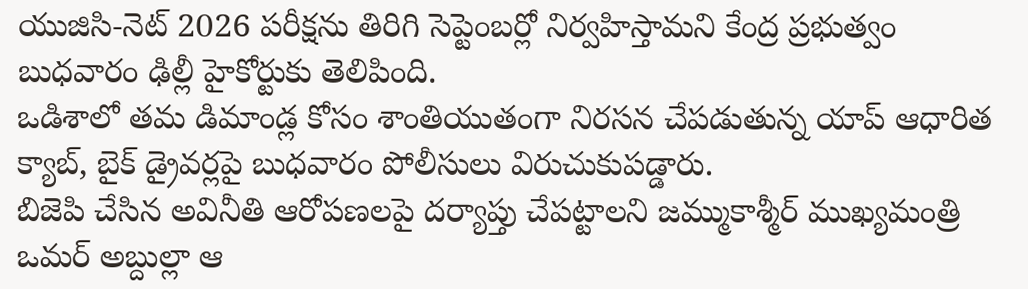యుజిసి-నెట్ 2026 పరీక్షను తిరిగి సెప్టెంబర్లో నిర్వహిస్తామని కేంద్ర ప్రభుత్వం బుధవారం ఢిల్లీ హైకోర్టుకు తెలిపింది.
ఒడిశాలో తమ డిమాండ్ల కోసం శాంతియుతంగా నిరసన చేపడుతున్న యాప్ ఆధారిత క్యాబ్, బైక్ డ్రైవర్లపై బుధవారం పోలీసులు విరుచుకుపడ్డారు.
బిజెపి చేసిన అవినీతి ఆరోపణలపై దర్యాప్తు చేపట్టాలని జమ్ముకాశ్మీర్ ముఖ్యమంత్రి ఒమర్ అబ్దుల్లా ఆ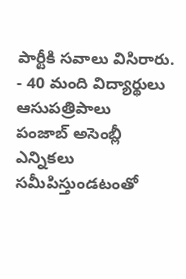పార్టీకి సవాలు విసిరారు.
- 40 మంది విద్యార్థులు ఆసుపత్రిపాలు
పంజాబ్ అసెంబ్లీ ఎన్నికలు సమీపిస్తుండటంతో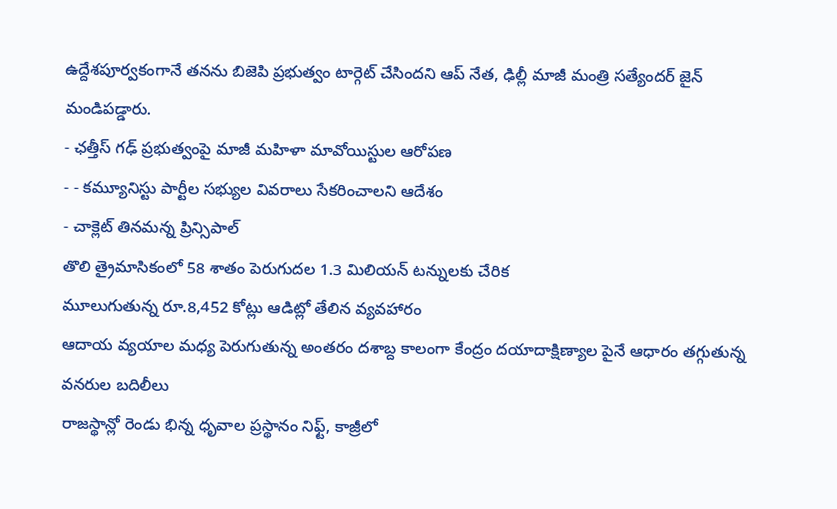ఉద్దేశపూర్వకంగానే తనను బిజెపి ప్రభుత్వం టార్గెట్ చేసిందని ఆప్ నేత, ఢిల్లీ మాజీ మంత్రి సత్యేందర్ జైన్ మండిపడ్డారు.
- ఛత్తీస్ గఢ్ ప్రభుత్వంపై మాజీ మహిళా మావోయిస్టుల ఆరోపణ
- - కమ్యూనిస్టు పార్టీల సభ్యుల వివరాలు సేకరించాలని ఆదేశం
- చాక్లెట్ తినమన్న ప్రిన్సిపాల్
తొలి త్రైమాసికంలో 58 శాతం పెరుగుదల 1.3 మిలియన్ టన్నులకు చేరిక
మూలుగుతున్న రూ.8,452 కోట్లు ఆడిట్లో తేలిన వ్యవహారం
ఆదాయ వ్యయాల మధ్య పెరుగుతున్న అంతరం దశాబ్ద కాలంగా కేంద్రం దయాదాక్షిణ్యాల పైనే ఆధారం తగ్గుతున్న వనరుల బదిలీలు
రాజస్థాన్లో రెండు భిన్న ధృవాల ప్రస్థానం నిఫ్ట్, కాజ్రీలో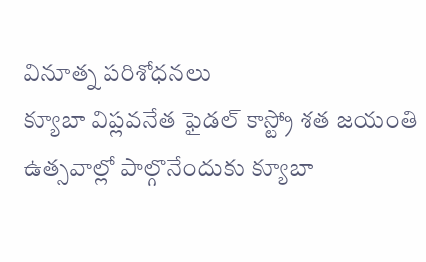వినూత్న పరిశోధనలు
క్యూబా విప్లవనేత ఫైడల్ కాస్ట్రో శత జయంతి ఉత్సవాల్లో పాల్గొనేందుకు క్యూబా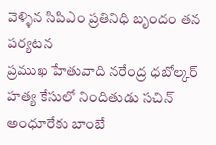వెళ్ళిన సిపిఎం ప్రతినిధి బృందం తన పర్యటన
ప్రముఖ హేతువాది నరేంద్ర ధబోల్కర్ హత్య కేసులో నిందితుడు సచిన్ అంధూరేకు బాంబే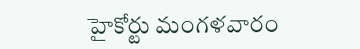హైకోర్టు మంగళవారం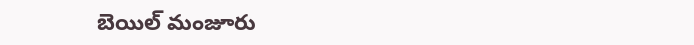బెయిల్ మంజూరు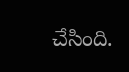చేసింది.